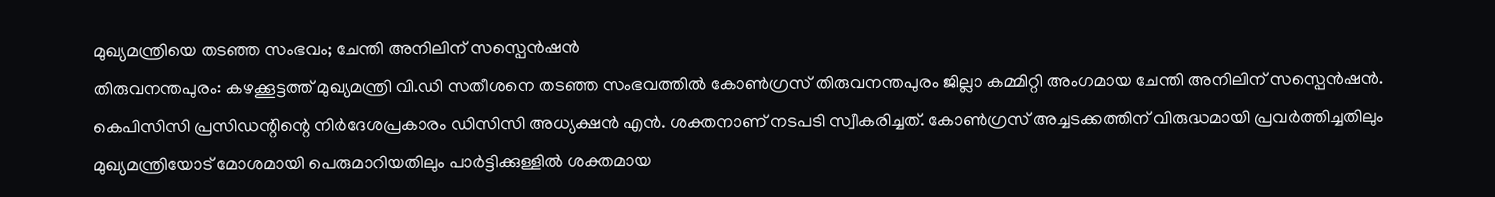മുഖ്യമന്ത്രിയെ തടഞ്ഞ സംഭവം; ചേന്തി അനിലിന് സസ്പെൻഷൻ
തിരുവനന്തപുരം: കഴക്കൂട്ടത്ത് മുഖ്യമന്ത്രി വി.ഡി സതീശനെ തടഞ്ഞ സംഭവത്തിൽ കോൺഗ്രസ് തിരുവനന്തപുരം ജില്ലാ കമ്മിറ്റി അംഗമായ ചേന്തി അനിലിന് സസ്പെൻഷൻ. കെപിസിസി പ്രസിഡന്റിന്റെ നിർദേശപ്രകാരം ഡിസിസി അധ്യക്ഷൻ എൻ. ശക്തനാണ് നടപടി സ്വീകരിച്ചത്. കോൺഗ്രസ് അച്ചടക്കത്തിന് വിരുദ്ധമായി പ്രവർത്തിച്ചതിലും മുഖ്യമന്ത്രിയോട് മോശമായി പെരുമാറിയതിലും പാർട്ടിക്കുള്ളിൽ ശക്തമായ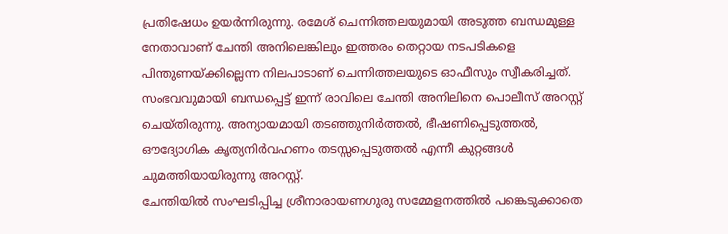പ്രതിഷേധം ഉയർന്നിരുന്നു. രമേശ് ചെന്നിത്തലയുമായി അടുത്ത ബന്ധമുള്ള നേതാവാണ് ചേന്തി അനിലെങ്കിലും ഇത്തരം തെറ്റായ നടപടികളെ പിന്തുണയ്ക്കില്ലെന്ന നിലപാടാണ് ചെന്നിത്തലയുടെ ഓഫീസും സ്വീകരിച്ചത്. സംഭവവുമായി ബന്ധപ്പെട്ട് ഇന്ന് രാവിലെ ചേന്തി അനിലിനെ പൊലീസ് അറസ്റ്റ് ചെയ്തിരുന്നു. അന്യായമായി തടഞ്ഞുനിർത്തൽ, ഭീഷണിപ്പെടുത്തൽ, ഔദ്യോഗിക കൃത്യനിർവഹണം തടസ്സപ്പെടുത്തൽ എന്നീ കുറ്റങ്ങൾ ചുമത്തിയായിരുന്നു അറസ്റ്റ്.
ചേന്തിയിൽ സംഘടിപ്പിച്ച ശ്രീനാരായണഗുരു സമ്മേളനത്തിൽ പങ്കെടുക്കാതെ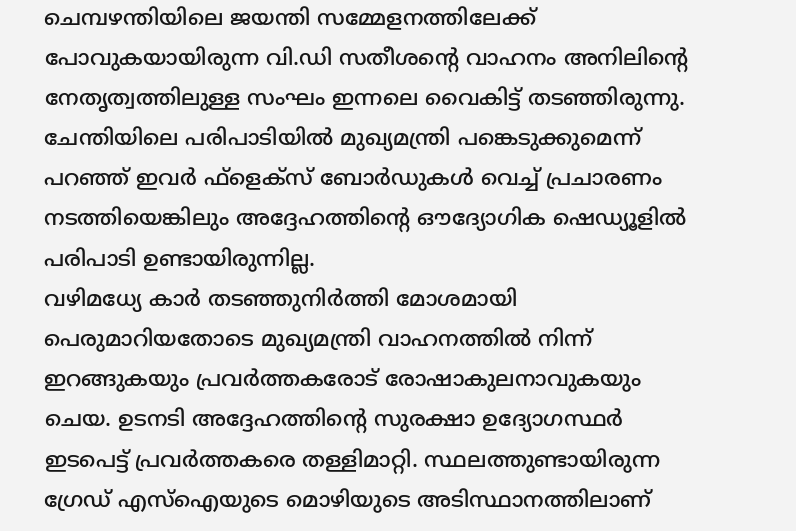ചെമ്പഴന്തിയിലെ ജയന്തി സമ്മേളനത്തിലേക്ക് പോവുകയായിരുന്ന വി.ഡി സതീശന്റെ വാഹനം അനിലിന്റെ നേതൃത്വത്തിലുള്ള സംഘം ഇന്നലെ വൈകിട്ട് തടഞ്ഞിരുന്നു. ചേന്തിയിലെ പരിപാടിയിൽ മുഖ്യമന്ത്രി പങ്കെടുക്കുമെന്ന് പറഞ്ഞ് ഇവർ ഫ്ളെക്സ് ബോർഡുകൾ വെച്ച് പ്രചാരണം നടത്തിയെങ്കിലും അദ്ദേഹത്തിന്റെ ഔദ്യോഗിക ഷെഡ്യൂളിൽ പരിപാടി ഉണ്ടായിരുന്നില്ല.
വഴിമധ്യേ കാർ തടഞ്ഞുനിർത്തി മോശമായി പെരുമാറിയതോടെ മുഖ്യമന്ത്രി വാഹനത്തിൽ നിന്ന് ഇറങ്ങുകയും പ്രവർത്തകരോട് രോഷാകുലനാവുകയും ചെയ. ഉടനടി അദ്ദേഹത്തിൻ്റെ സുരക്ഷാ ഉദ്യോഗസ്ഥർ ഇടപെട്ട് പ്രവർത്തകരെ തള്ളിമാറ്റി. സ്ഥലത്തുണ്ടായിരുന്ന ഗ്രേഡ് എസ്ഐയുടെ മൊഴിയുടെ അടിസ്ഥാനത്തിലാണ്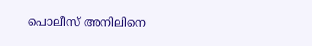പൊലീസ് അനിലിനെ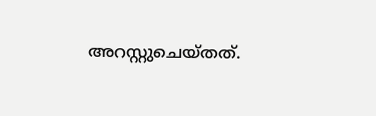അറസ്റ്റുചെയ്തത്.